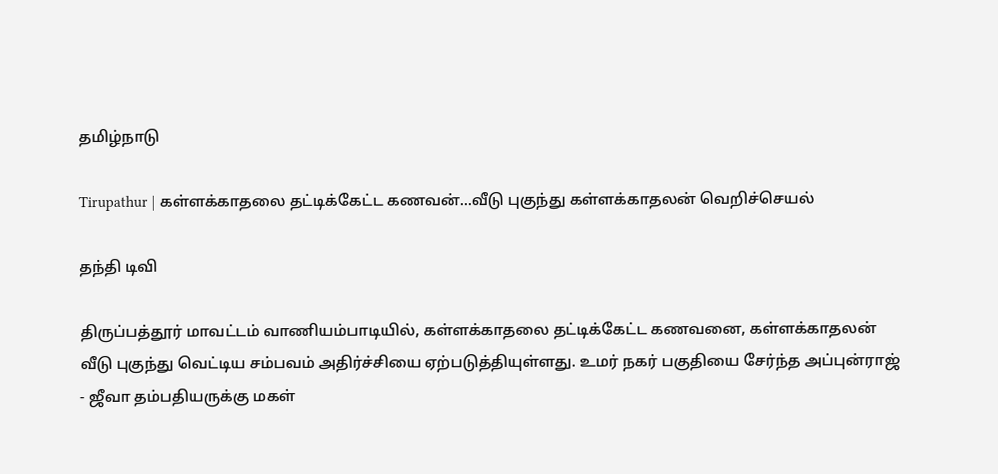தமிழ்நாடு

Tirupathur | கள்ளக்காதலை தட்டிக்கேட்ட கணவன்...வீடு புகுந்து கள்ளக்காதலன் வெறிச்செயல்

தந்தி டிவி

திருப்பத்தூர் மாவட்டம் வாணியம்பாடியில், கள்ளக்காதலை தட்டிக்கேட்ட கணவனை, கள்ளக்காதலன் வீடு புகுந்து வெட்டிய சம்பவம் அதிர்ச்சியை ஏற்படுத்தியுள்ளது. உமர் நகர் பகுதியை சேர்ந்த அப்புன்ராஜ் - ஜீவா தம்பதியருக்கு மகள்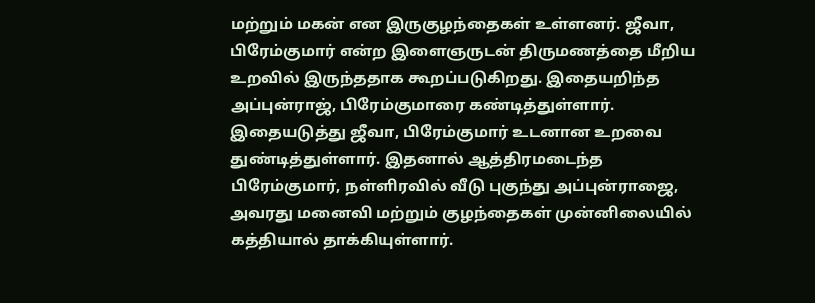மற்றும் மகன் என இருகுழந்தைகள் உள்ளனர். ஜீவா, பிரேம்குமார் என்ற இளைஞருடன் திருமணத்தை மீறிய உறவில் இருந்ததாக கூறப்படுகிறது. இதையறிந்த அப்புன்ராஜ், பிரேம்குமாரை கண்டித்துள்ளார். இதையடுத்து ஜீவா, பிரேம்குமார் உடனான உறவை துண்டித்துள்ளார். இதனால் ஆத்திரமடைந்த பிரேம்குமார், நள்ளிரவில் வீடு புகுந்து அப்புன்ராஜை, அவரது மனைவி மற்றும் குழந்தைகள் முன்னிலையில் கத்தியால் தாக்கியுள்ளார்.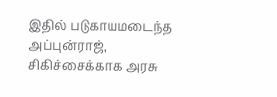இதில் படுகாயமடைந்த அப்புன்ராஜ், சிகிச்சைக்காக அரசு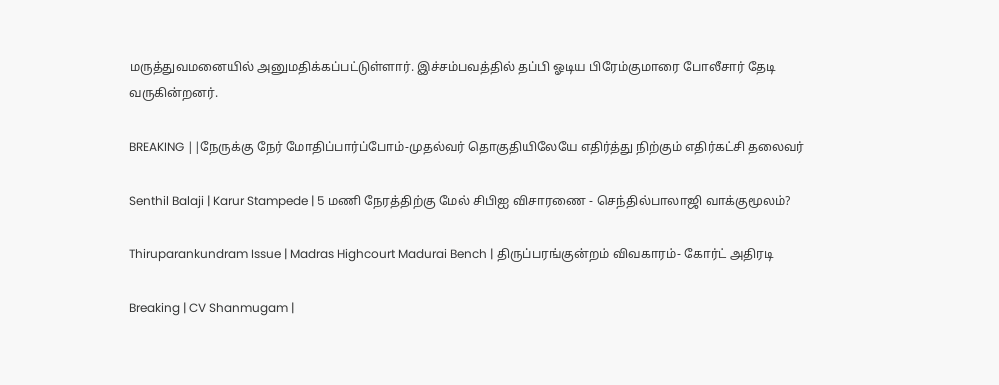மருத்துவமனையில் அனுமதிக்கப்பட்டுள்ளார். இச்சம்பவத்தில் தப்பி ஓடிய பிரேம்குமாரை போலீசார் தேடி வருகின்றனர்.

BREAKING ||நேருக்கு நேர் மோதிப்பார்ப்போம்-முதல்வர் தொகுதியிலேயே எதிர்த்து நிற்கும் எதிர்கட்சி தலைவர்

Senthil Balaji | Karur Stampede | 5 மணி நேரத்திற்கு மேல் சிபிஐ விசாரணை - செந்தில்பாலாஜி வாக்குமூலம்?

Thiruparankundram Issue | Madras Highcourt Madurai Bench | திருப்பரங்குன்றம் விவகாரம்- கோர்ட் அதிரடி

Breaking | CV Shanmugam |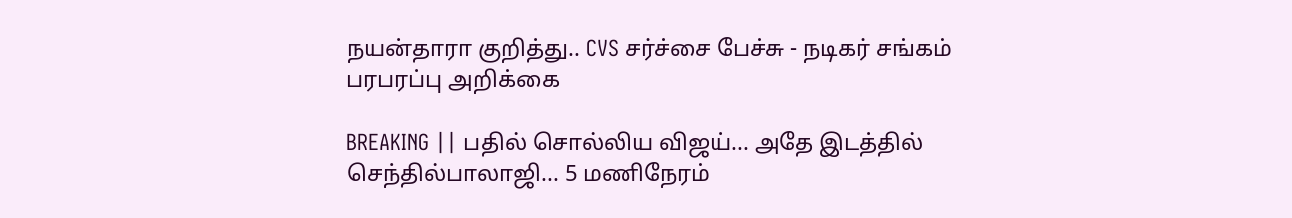நயன்தாரா குறித்து.. CVS சர்ச்சை பேச்சு - நடிகர் சங்கம் பரபரப்பு அறிக்கை

BREAKING || பதில் சொல்லிய விஜய்... அதே இடத்தில் செந்தில்பாலாஜி... 5 மணிநேரம்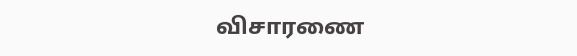விசாரணை